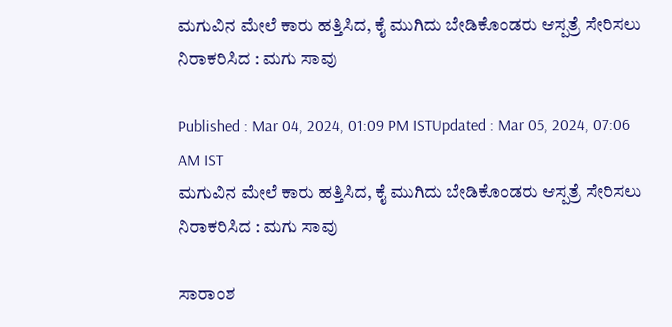ಮಗುವಿನ ಮೇಲೆ ಕಾರು ಹತ್ತಿಸಿದ, ಕೈ ಮುಗಿದು ಬೇಡಿಕೊಂಡರು ಆಸ್ಪತ್ರೆ ಸೇರಿಸಲು ನಿರಾಕರಿಸಿದ : ಮಗು ಸಾವು

Published : Mar 04, 2024, 01:09 PM ISTUpdated : Mar 05, 2024, 07:06 AM IST
ಮಗುವಿನ ಮೇಲೆ ಕಾರು ಹತ್ತಿಸಿದ, ಕೈ ಮುಗಿದು ಬೇಡಿಕೊಂಡರು ಆಸ್ಪತ್ರೆ ಸೇರಿಸಲು ನಿರಾಕರಿಸಿದ : ಮಗು ಸಾವು

ಸಾರಾಂಶ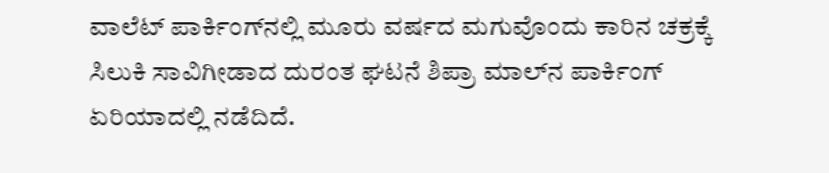ವಾಲೆಟ್ ಪಾರ್ಕಿಂಗ್‌ನಲ್ಲಿ ಮೂರು ವರ್ಷದ ಮಗುವೊಂದು ಕಾರಿನ ಚಕ್ರಕ್ಕೆ ಸಿಲುಕಿ ಸಾವಿಗೀಡಾದ ದುರಂತ ಘಟನೆ ಶಿಪ್ರಾ ಮಾಲ್‌ನ ಪಾರ್ಕಿಂಗ್ ಏರಿಯಾದಲ್ಲಿ ನಡೆದಿದೆ.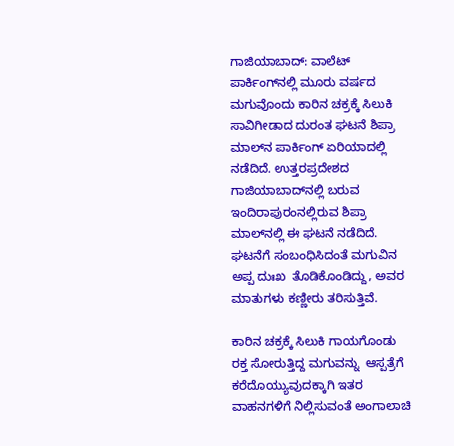ಗಾಜಿಯಾಬಾದ್: ವಾಲೆಟ್ ಪಾರ್ಕಿಂಗ್‌ನಲ್ಲಿ ಮೂರು ವರ್ಷದ ಮಗುವೊಂದು ಕಾರಿನ ಚಕ್ರಕ್ಕೆ ಸಿಲುಕಿ ಸಾವಿಗೀಡಾದ ದುರಂತ ಘಟನೆ ಶಿಪ್ರಾ ಮಾಲ್‌ನ ಪಾರ್ಕಿಂಗ್ ಏರಿಯಾದಲ್ಲಿ ನಡೆದಿದೆ. ಉತ್ತರಪ್ರದೇಶದ ಗಾಜಿಯಾಬಾದ್‌ನಲ್ಲಿ ಬರುವ ಇಂದಿರಾಪುರಂನಲ್ಲಿರುವ ಶಿಪ್ರಾ ಮಾಲ್‌ನಲ್ಲಿ ಈ ಘಟನೆ ನಡೆದಿದೆ.  ಘಟನೆಗೆ ಸಂಬಂಧಿಸಿದಂತೆ ಮಗುವಿನ ಅಪ್ಪ ದುಃಖ  ತೊಡಿಕೊಂಡಿದ್ದು, ಅವರ ಮಾತುಗಳು ಕಣ್ಣೀರು ತರಿಸುತ್ತಿವೆ.

ಕಾರಿನ ಚಕ್ರಕ್ಕೆ ಸಿಲುಕಿ ಗಾಯಗೊಂಡು ರಕ್ತ ಸೋರುತ್ತಿದ್ದ ಮಗುವನ್ನು  ಆಸ್ಪತ್ರೆಗೆ ಕರೆದೊಯ್ಯುವುದಕ್ಕಾಗಿ ಇತರ ವಾಹನಗಳಿಗೆ ನಿಲ್ಲಿಸುವಂತೆ ಅಂಗಾಲಾಚಿ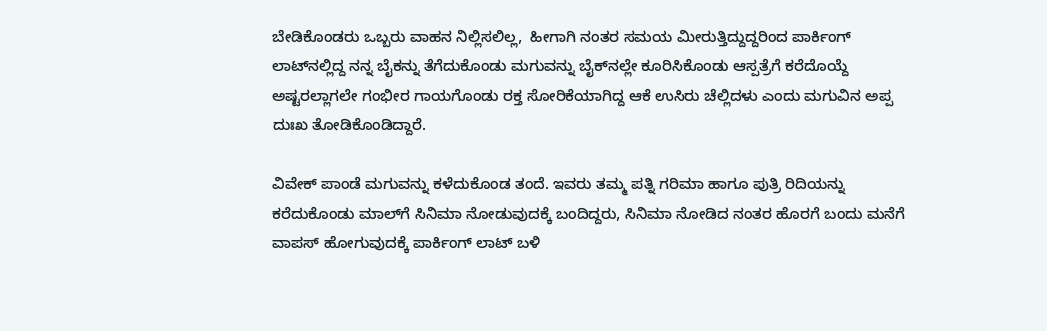ಬೇಡಿಕೊಂಡರು ಒಬ್ಬರು ವಾಹನ ನಿಲ್ಲಿಸಲಿಲ್ಲ,  ಹೀಗಾಗಿ ನಂತರ ಸಮಯ ಮೀರುತ್ತಿದ್ದುದ್ದರಿಂದ ಪಾರ್ಕಿಂಗ್ ಲಾಟ್‌ನಲ್ಲಿದ್ದ ನನ್ನ ಬೈಕನ್ನು ತೆಗೆದುಕೊಂಡು ಮಗುವನ್ನು ಬೈಕ್‌ನಲ್ಲೇ ಕೂರಿಸಿಕೊಂಡು ಆಸ್ಪತ್ರೆಗೆ ಕರೆದೊಯ್ದೆ ಅಷ್ಟರಲ್ಲಾಗಲೇ ಗಂಭೀರ ಗಾಯಗೊಂಡು ರಕ್ತ ಸೋರಿಕೆಯಾಗಿದ್ದ ಆಕೆ ಉಸಿರು ಚೆಲ್ಲಿದಳು ಎಂದು ಮಗುವಿನ ಅಪ್ಪ ದುಃಖ ತೋಡಿಕೊಂಡಿದ್ದಾರೆ.

ವಿವೇಕ್ ಪಾಂಡೆ ಮಗುವನ್ನು ಕಳೆದುಕೊಂಡ ತಂದೆ. ಇವರು ತಮ್ಮ ಪತ್ನಿ ಗರಿಮಾ ಹಾಗೂ ಪುತ್ರಿ ರಿದಿಯನ್ನು ಕರೆದುಕೊಂಡು ಮಾಲ್‌ಗೆ ಸಿನಿಮಾ ನೋಡುವುದಕ್ಕೆ ಬಂದಿದ್ದರು, ಸಿನಿಮಾ ನೋಡಿದ ನಂತರ ಹೊರಗೆ ಬಂದು ಮನೆಗೆ ವಾಪಸ್ ಹೋಗುವುದಕ್ಕೆ ಪಾರ್ಕಿಂಗ್ ಲಾಟ್ ಬಳಿ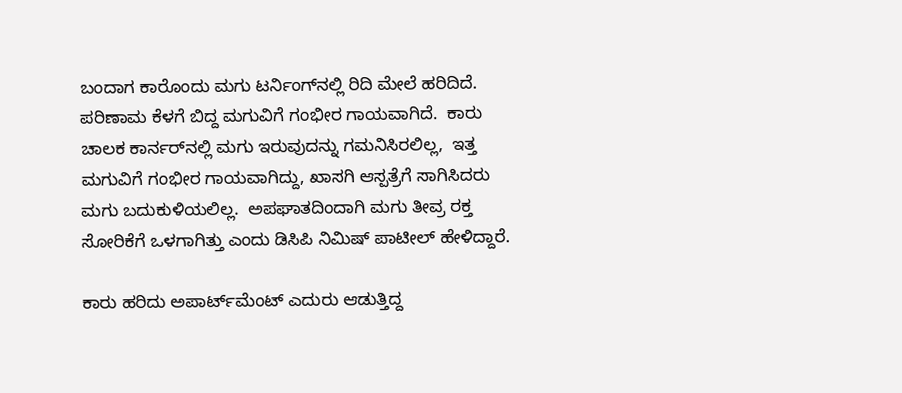ಬಂದಾಗ ಕಾರೊಂದು ಮಗು ಟರ್ನಿಂಗ್‌ನಲ್ಲಿ ರಿದಿ ಮೇಲೆ ಹರಿದಿದೆ.  ಪರಿಣಾಮ ಕೆಳಗೆ ಬಿದ್ದ ಮಗುವಿಗೆ ಗಂಭೀರ ಗಾಯವಾಗಿದೆ.  ಕಾರು ಚಾಲಕ ಕಾರ್ನರ್‌ನಲ್ಲಿ ಮಗು ಇರುವುದನ್ನು ಗಮನಿಸಿರಲಿಲ್ಲ,  ಇತ್ತ ಮಗುವಿಗೆ ಗಂಭೀರ ಗಾಯವಾಗಿದ್ದು, ಖಾಸಗಿ ಆಸ್ಪತ್ರೆಗೆ ಸಾಗಿಸಿದರು ಮಗು ಬದುಕುಳಿಯಲಿಲ್ಲ.  ಅಪಘಾತದಿಂದಾಗಿ ಮಗು ತೀವ್ರ ರಕ್ತ ಸೋರಿಕೆಗೆ ಒಳಗಾಗಿತ್ತು ಎಂದು ಡಿಸಿಪಿ ನಿಮಿಷ್ ಪಾಟೀಲ್ ಹೇಳಿದ್ದಾರೆ.

ಕಾರು ಹರಿದು ಅಪಾರ್ಟ್‌ಮೆಂಟ್ ಎದುರು ಆಡುತ್ತಿದ್ದ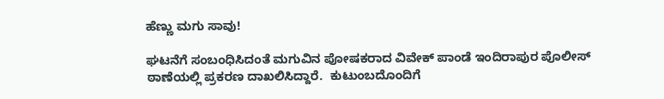ಹೆಣ್ಣು ಮಗು ಸಾವು!

ಘಟನೆಗೆ ಸಂಬಂಧಿಸಿದಂತೆ ಮಗುವಿನ ಪೋಷಕರಾದ ವಿವೇಕ್ ಪಾಂಡೆ ಇಂದಿರಾಪುರ ಪೊಲೀಸ್ ಠಾಣೆಯಲ್ಲಿ ಪ್ರಕರಣ ದಾಖಲಿಸಿದ್ದಾರೆ.  ಕುಟುಂಬದೊಂದಿಗೆ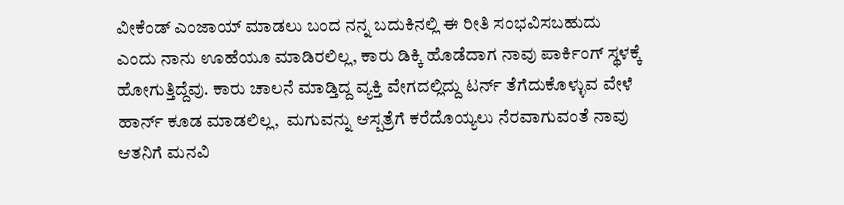ವೀಕೆಂಡ್ ಎಂಜಾಯ್ ಮಾಡಲು ಬಂದ ನನ್ನ ಬದುಕಿನಲ್ಲಿ ಈ ರೀತಿ ಸಂಭವಿಸಬಹುದು ಎಂದು ನಾನು ಊಹೆಯೂ ಮಾಡಿರಲಿಲ್ಲ, ಕಾರು ಡಿಕ್ಕಿ ಹೊಡೆದಾಗ ನಾವು ಪಾರ್ಕಿಂಗ್ ಸ್ಥಳಕ್ಕೆ ಹೋಗುತ್ತಿದ್ದೆವು. ಕಾರು ಚಾಲನೆ ಮಾಡ್ತಿದ್ದ ವ್ಯಕ್ತಿ ವೇಗದಲ್ಲಿದ್ದು ಟರ್ನ್ ತೆಗೆದುಕೊಳ್ಳುವ ವೇಳೆ ಹಾರ್ನ್ ಕೂಡ ಮಾಡಲಿಲ್ಲ,  ಮಗುವನ್ನು ಆಸ್ಪತ್ರೆಗೆ ಕರೆದೊಯ್ಯಲು ನೆರವಾಗುವಂತೆ ನಾವು ಆತನಿಗೆ ಮನವಿ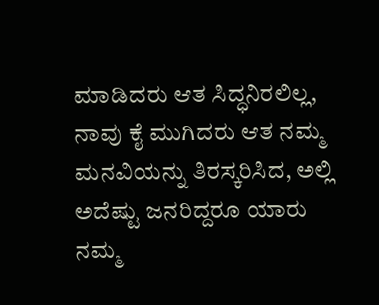ಮಾಡಿದರು ಆತ ಸಿದ್ಧನಿರಲಿಲ್ಲ, ನಾವು ಕೈ ಮುಗಿದರು ಆತ ನಮ್ಮ ಮನವಿಯನ್ನು ತಿರಸ್ಕರಿಸಿದ, ಅಲ್ಲಿ ಅದೆಷ್ಟು ಜನರಿದ್ದರೂ ಯಾರು ನಮ್ಮ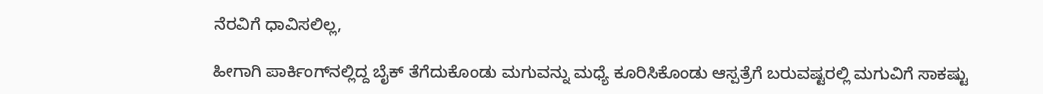ನೆರವಿಗೆ ಧಾವಿಸಲಿಲ್ಲ,

ಹೀಗಾಗಿ ಪಾರ್ಕಿಂಗ್‌ನಲ್ಲಿದ್ದ ಬೈಕ್ ತೆಗೆದುಕೊಂಡು ಮಗುವನ್ನು ಮಧ್ಯೆ ಕೂರಿಸಿಕೊಂಡು ಆಸ್ಪತ್ರೆಗೆ ಬರುವಷ್ಟರಲ್ಲಿ ಮಗುವಿಗೆ ಸಾಕಷ್ಟು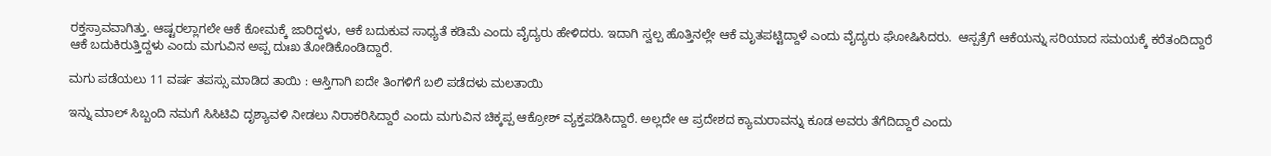ರಕ್ತಸ್ರಾವವಾಗಿತ್ತು. ಆಷ್ಟರಲ್ಲಾಗಲೇ ಆಕೆ ಕೋಮಕ್ಕೆ ಜಾರಿದ್ದಳು, ಆಕೆ ಬದುಕುವ ಸಾಧ್ಯತೆ ಕಡಿಮೆ ಎಂದು ವೈದ್ಯರು ಹೇಳಿದರು. ಇದಾಗಿ ಸ್ವಲ್ಪ ಹೊತ್ತಿನಲ್ಲೇ ಆಕೆ ಮೃತಪಟ್ಟಿದ್ದಾಳೆ ಎಂದು ವೈದ್ಯರು ಘೋಷಿಸಿದರು.  ಆಸ್ಪತ್ರೆಗೆ ಆಕೆಯನ್ನು ಸರಿಯಾದ ಸಮಯಕ್ಕೆ ಕರೆತಂದಿದ್ದಾರೆ ಆಕೆ ಬದುಕಿರುತ್ತಿದ್ದಳು ಎಂದು ಮಗುವಿನ ಅಪ್ಪ ದುಃಖ ತೋಡಿಕೊಂಡಿದ್ದಾರೆ.

ಮಗು ಪಡೆಯಲು 11 ವರ್ಷ ತಪಸ್ಸು ಮಾಡಿದ ತಾಯಿ : ಆಸ್ತಿಗಾಗಿ ಐದೇ ತಿಂಗಳಿಗೆ ಬಲಿ ಪಡೆದಳು ಮಲತಾಯಿ

ಇನ್ನು ಮಾಲ್ ಸಿಬ್ಬಂದಿ ನಮಗೆ ಸಿಸಿಟಿವಿ ದೃಶ್ಯಾವಳಿ ನೀಡಲು ನಿರಾಕರಿಸಿದ್ದಾರೆ ಎಂದು ಮಗುವಿನ ಚಿಕ್ಕಪ್ಪ ಆಕ್ರೋಶ್ ವ್ಯಕ್ತಪಡಿಸಿದ್ದಾರೆ. ಅಲ್ಲದೇ ಆ ಪ್ರದೇಶದ ಕ್ಯಾಮರಾವನ್ನು ಕೂಡ ಅವರು ತೆಗೆದಿದ್ದಾರೆ ಎಂದು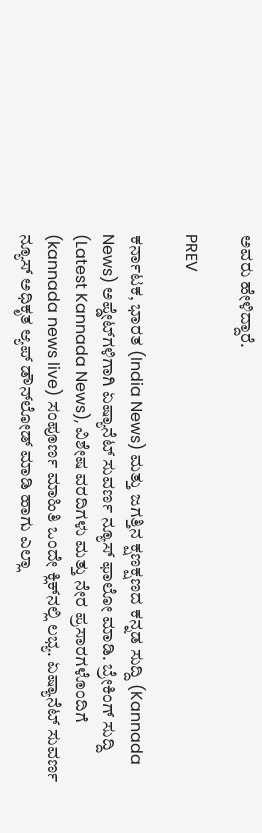ಅವರು ಹೇಳಿದ್ದಾರೆ.

PREV

ಕರ್ನಾಟಕ, ಭಾರತ (India News) ಮತ್ತು ಜಗತ್ತಿನ ಕ್ಷಣಕ್ಷಣದ ಕನ್ನಡ ಸುದ್ದಿ (Kannada News) ಅಪ್ಡೇಟ್‌ಗಳಿಗಾಗಿ ಏಷ್ಯಾನೆಟ್ ಸುವರ್ಣ ನ್ಯೂಸ್‌ ಫಾಲೋ ಮಾಡಿ. ಬ್ರೇಕಿಂಗ್ ಸುದ್ದಿ (Latest Kannada News), ವಿಶೇಷ ವರದಿಗಳು ಮತ್ತು ನೇರ ಪ್ರಸಾರಗಳೊಂದಿಗೆ (kannada news live) ಸಂಪೂರ್ಣ ಮಾಹಿತಿ ಒಂದೇ ಕ್ಲಿಕ್‌ನಲ್ಲಿ ಲಭ್ಯ. ಏಷ್ಯಾನೆಟ್ ಸುವರ್ಣ ನ್ಯೂಸ್ ಅಧಿಕೃತ ಆ್ಯಪ್ ಡೌನ್‌ಲೋಡ್ ಮಾಡಿ ಹಾಗು ಎಲ್ಲಾ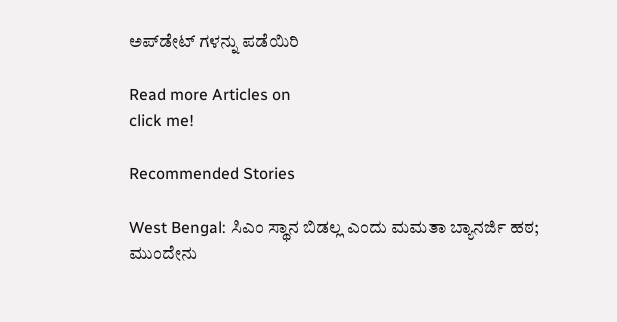ಅಪ್‌ಡೇಟ್ ಗಳನ್ನು ಪಡೆಯಿರಿ

Read more Articles on
click me!

Recommended Stories

West Bengal: ಸಿಎಂ ಸ್ಥಾನ ಬಿಡಲ್ಲ ಎಂದು ಮಮತಾ ಬ್ಯಾನರ್ಜಿ ಹಠ; ಮುಂದೇನು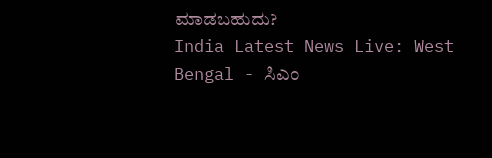ಮಾಡಬಹುದು?
India Latest News Live: West Bengal - ಸಿಎಂ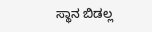ಸ್ಥಾನ ಬಿಡಲ್ಲ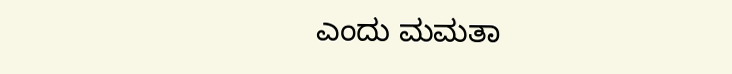ಎಂದು ಮಮತಾ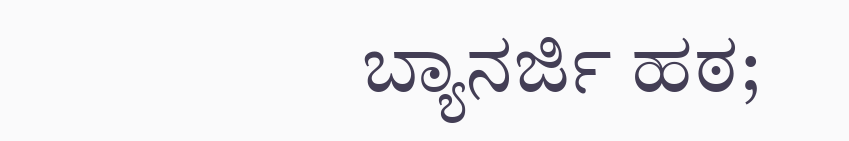ಬ್ಯಾನರ್ಜಿ ಹಠ;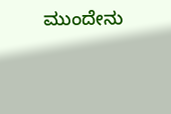ಮುಂದೇನು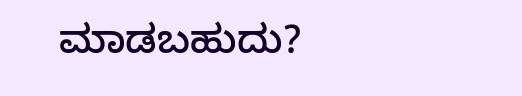ಮಾಡಬಹುದು?